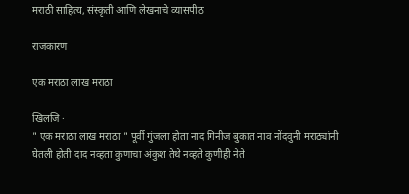मराठी साहित्य, संस्कृती आणि लेखनाचे व्यासपीठ

राजकारण

एक मराठा लाख मराठा

खिलजि ·
" एक मराठा लाख मराठा " पूर्वी गुंजला होता नाद गिनीज बुकात नाव नोंदवुनी मराठ्यांनी घेतली होती दाद नव्हता कुणाचा अंकुश तेथे नव्हते कुणीही नेते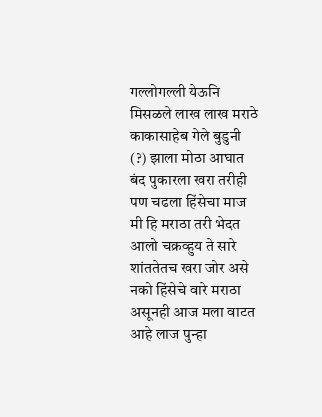गल्लोगल्ली येऊनि मिसळले लाख लाख मराठे काकासाहेब गेले बुडुनी (?) झाला मोठा आघात बंद पुकारला खरा तरीही पण चढला हिंसेचा माज मी हि मराठा तरी भेदत आलो चक्रव्हुय ते सारे शांततेतच खरा जोर असे नको हिंसेचे वारे मराठा असूनही आज मला वाटत आहे लाज पुन्हा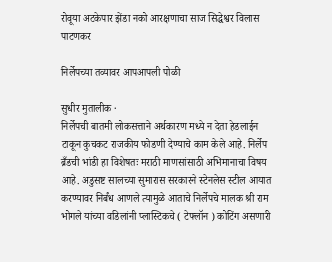रोवूया अटकेपार झेंडा नको आरक्षणाचा साज सिद्धेश्वर विलास पाटणकर

निर्लेपच्या तव्यावर आपआपली पोळी

सुधीर मुतालीक ·
निर्लेपची बातमी लोकसत्ताने अर्थकारण मध्ये न देता हेडलाईन टाकून कुचकट राजकीय फोडणी देण्याचे काम केले आहे. निर्लेप ब्रँडची भांडी हा विशेषतः मराठी माणसांसाठी अभिमानाचा विषय आहे. अडुसष्ट सालच्या सुमारास सरकारने स्टेनलेस स्टील आयात करण्यावर निर्बंध आणले त्यामुळे आताचे निर्लेपचे मालक श्री राम भोगले यांच्या वडिलांनी प्लास्टिकचे ( टेफ्लॉन ) कोटिंग असणारी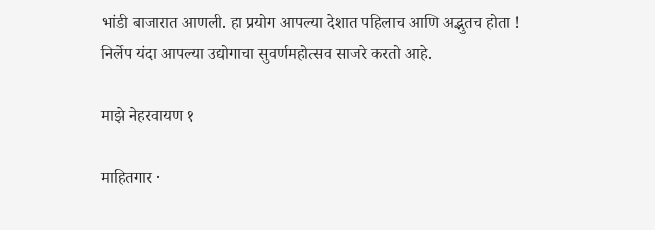भांडी बाजारात आणली. हा प्रयोग आपल्या देशात पहिलाच आणि अद्भुतच होता ! निर्लेप यंदा आपल्या उद्योगाचा सुवर्णमहोत्सव साजरे करतो आहे.

माझे नेहरवायण १

माहितगार ·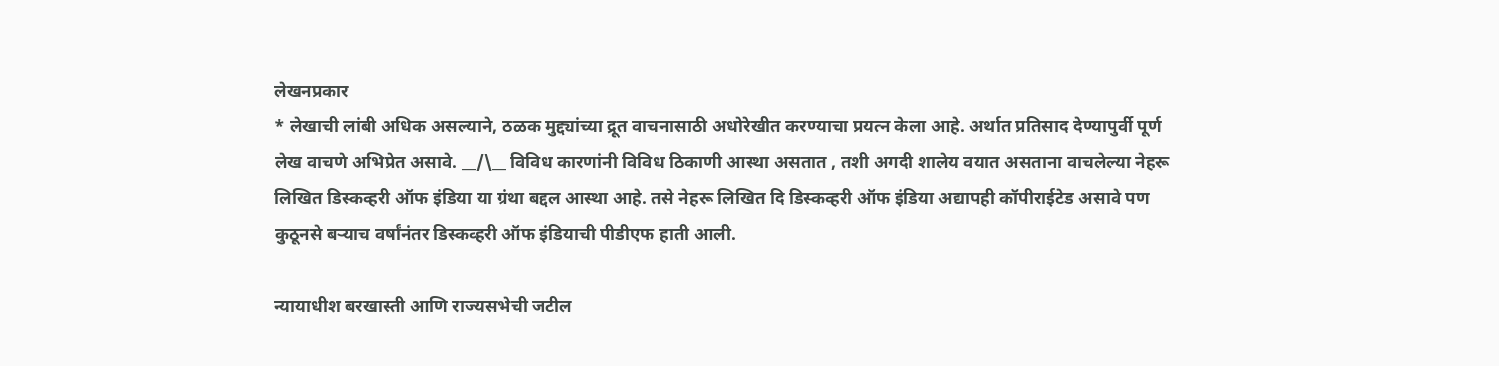लेखनप्रकार
* लेखाची लांबी अधिक असल्याने, ठळक मुद्द्यांच्या द्रूत वाचनासाठी अधोरेखीत करण्याचा प्रयत्न केला आहे. अर्थात प्रतिसाद देण्यापुर्वी पूर्ण लेख वाचणे अभिप्रेत असावे. __/\__ विविध कारणांनी विविध ठिकाणी आस्था असतात , तशी अगदी शालेय वयात असताना वाचलेल्या नेहरू लिखित डिस्कव्हरी ऑफ इंडिया या ग्रंथा बद्दल आस्था आहे. तसे नेहरू लिखित दि डिस्कव्हरी ऑफ इंडिया अद्यापही कॉपीराईटेड असावे पण कुठूनसे बऱ्याच वर्षांनंतर डिस्कव्हरी ऑफ इंडियाची पीडीएफ हाती आली.

न्यायाधीश बरखास्ती आणि राज्यसभेची जटील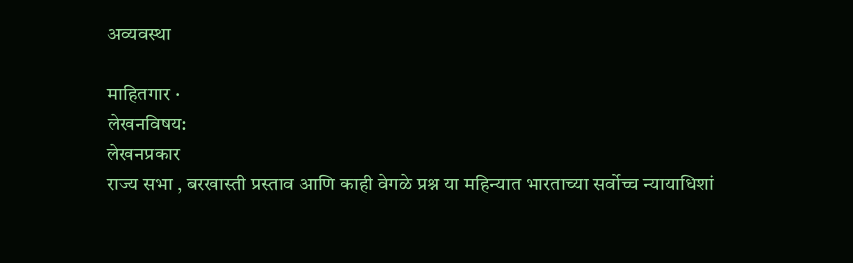अव्यवस्था

माहितगार ·
लेखनविषय:
लेखनप्रकार
राज्य सभा , बरखास्ती प्रस्ताव आणि काही वेगळे प्रश्न या महिन्यात भारताच्या सर्वोच्च न्यायाधिशां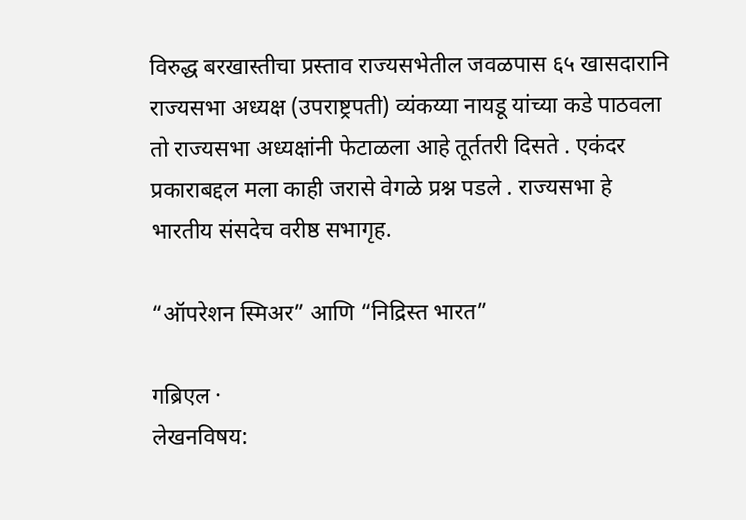विरुद्ध बरखास्तीचा प्रस्ताव राज्यसभेतील जवळपास ६५ खासदारानि राज्यसभा अध्यक्ष (उपराष्ट्रपती) व्यंकय्या नायडू यांच्या कडे पाठवला तो राज्यसभा अध्यक्षांनी फेटाळला आहे तूर्ततरी दिसते . एकंदर प्रकाराबद्दल मला काही जरासे वेगळे प्रश्न पडले . राज्यसभा हे भारतीय संसदेच वरीष्ठ सभागृह.

“ऑपरेशन स्मिअर” आणि “निद्रिस्त भारत”

गब्रिएल ·
लेखनविषय: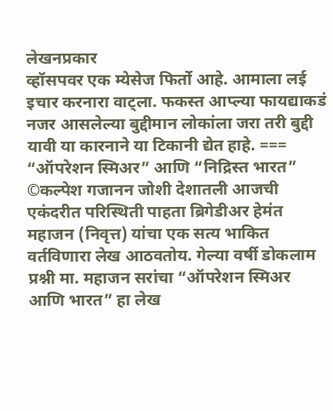लेखनप्रकार
व्हॉसपवर एक म्येसेज फिर्तो आहे. आमाला लई इचार करनारा वाट्ला. फकस्त आप्ल्या फायद्याकडं नजर आसलेल्या बुद्दीमान लोकांला जरा तरी बुद्दी यावी या कारनाने या टिकानी द्येत हाहे. === “ऑपरेशन स्मिअर” आणि “निद्रिस्त भारत” ©कल्पेश गजानन जोशी देशातली आजची एकंदरीत परिस्थिती पाहता ब्रिगेडीअर हेमंत महाजन (निवृत्त) यांचा एक सत्य भाकित वर्तविणारा लेख आठवतोय. गेल्या वर्षी डोकलाम प्रश्नी मा. महाजन सरांचा “ऑपरेशन स्मिअर आणि भारत” हा लेख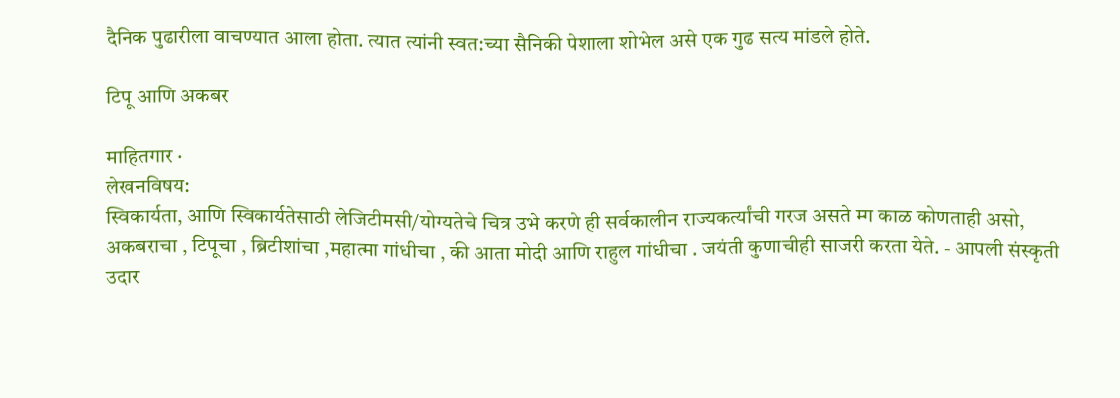दैनिक पुढारीला वाचण्यात आला होता. त्यात त्यांनी स्वत:च्या सैनिकी पेशाला शोभेल असे एक गुढ सत्य मांडले होते.

टिपू आणि अकबर

माहितगार ·
लेखनविषय:
स्विकार्यता, आणि स्विकार्यतेसाठी लेजिटीमसी/योग्यतेचे चित्र उभे करणे ही सर्वकालीन राज्यकर्त्यांची गरज असते म्ग काळ कोणताही असो, अकबराचा , टिपूचा , ब्रिटीशांचा ,महात्मा गांधीचा , की आता मोदी आणि राहुल गांधीचा . जयंती कुणाचीही साजरी करता येते. - आपली संस्कृती उदार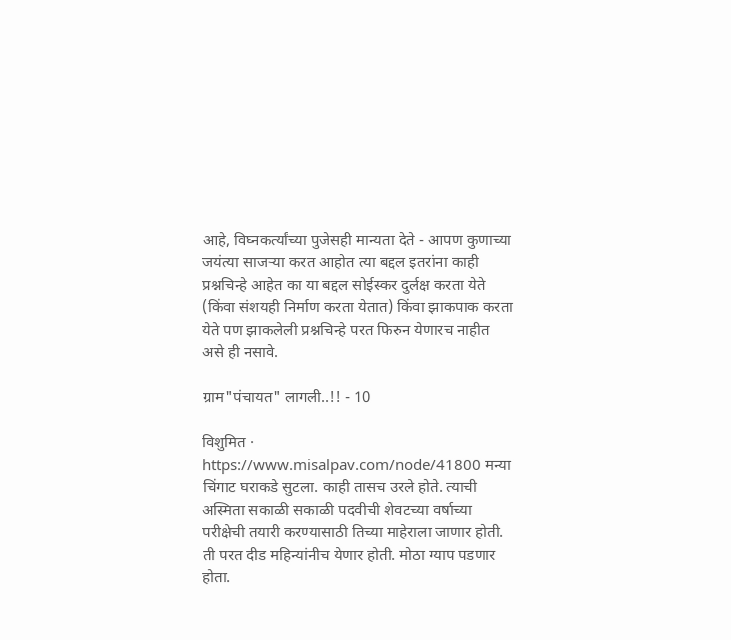आहे, विघ्नकर्त्यांच्या पुजेसही मान्यता देते - आपण कुणाच्या जयंत्या साजर्‍या करत आहोत त्या बद्दल इतरांना काही प्रश्नचिन्हे आहेत का या बद्दल सोईस्कर दुर्लक्ष करता येते (किंवा संशयही निर्माण करता येतात) किंवा झाकपाक करता येते पण झाकलेली प्रश्नचिन्हे परत फिरुन येणारच नाहीत असे ही नसावे.

ग्राम"पंचायत" लागली..!! - 10

विशुमित ·
https://www.misalpav.com/node/41800 मन्या चिंगाट घराकडे सुटला. काही तासच उरले होते. त्याची अस्मिता सकाळी सकाळी पदवीची शेवटच्या वर्षाच्या परीक्षेची तयारी करण्यासाठी तिच्या माहेराला जाणार होती. ती परत दीड महिन्यांनीच येणार होती. मोठा ग्याप पडणार होता.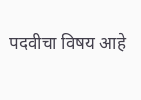पदवीचा विषय आहे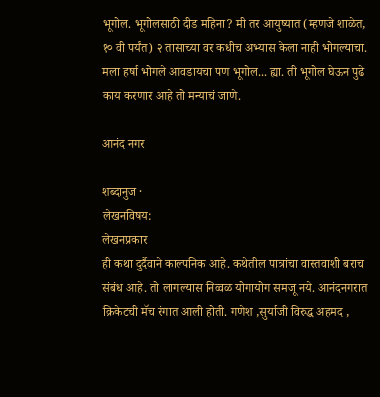भूगोल. भूगोलसाठी दीड महिना? मी तर आयुष्यात (म्हणजे शाळेत, १० वी पर्यंत) २ तासाच्या वर कधीच अभ्यास केला नाही भोगल्याचा. मला हर्षा भोगले आवडायचा पण भूगोल... ह्या. ती भूगोल घेऊन पुढे काय करणार आहे तो मन्याचं जाणे.

आनंद नगर

शब्दानुज ·
लेखनविषय:
लेखनप्रकार
ही कथा दुर्दैवाने काल्पनिक आहे. कथेतील पात्रांचा वास्तवाशी बराच संबंध आहे. तो लागल्यास निव्वळ योगायोग समजू नये. आनंदनगरात क्रिकेटची मॅच रंगात आली होती. गणेश ,सुर्याजी विरुद्ध अहमद ,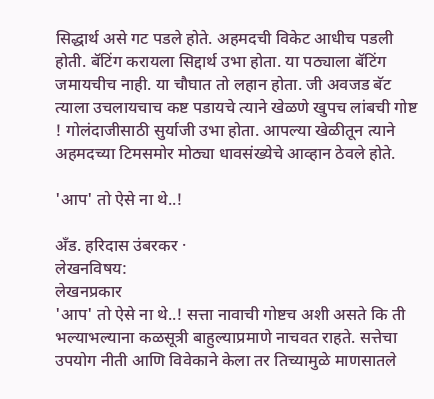सिद्धार्थ असे गट पडले होते. अहमदची विकेट आधीच पडली होती. बॅटिंग करायला सिद्दार्थ उभा होता. या पठ्याला बॅटिंग जमायचीच नाही. या चौघात तो लहान होता. जी अवजड बॅट त्याला उचलायचाच कष्ट पडायचे त्याने खेळणे खुपच लांबची गोष्ट ! गोलंदाजीसाठी सुर्याजी उभा होता. आपल्या खेळीतून त्याने अहमदच्या टिमसमोर मोठ्या धावसंख्येचे आव्हान ठेवले होते.

'आप' तो ऐसे ना थे..!

अँड. हरिदास उंबरकर ·
लेखनविषय:
लेखनप्रकार
'आप' तो ऐसे ना थे..! सत्ता नावाची गोष्टच अशी असते कि ती भल्याभल्याना कळसूत्री बाहुल्याप्रमाणे नाचवत राहते. सत्तेचा उपयोग नीती आणि विवेकाने केला तर तिच्यामुळे माणसातले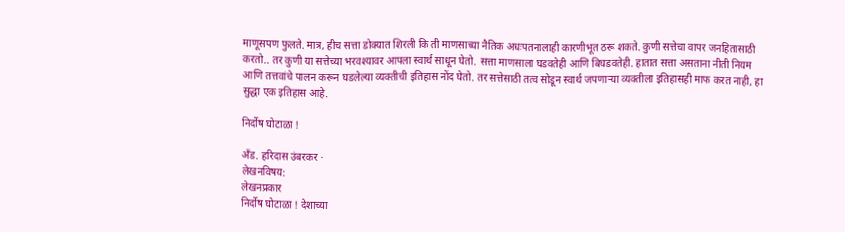माणूसपण फुलते. मात्र, हीच सत्ता डोक्यात शिरली कि ती माणसाच्या नैतिक अधःपतनालाही कारणीभूत ठरू शकते. कुणी सत्तेचा वापर जनहितासाठी करतो.. तर कुणी या सत्तेच्या भरवश्यावर आपला स्वार्थ साधून घेतो. सत्ता माणसाला घडवतेही आणि बिघडवतेही. हातात सत्ता असताना नीती नियम आणि तत्तवांचे पालन करून घडलेल्या व्यक्तीची इतिहास नोंद घेतो. तर सत्तेसाठी तत्व सोडून स्वार्थ जपणाऱ्या व्यक्तीला इतिहासही माफ करत नाही, हा सुद्धा एक इतिहास आहे.

निर्दोष घोटाळा !

अँड. हरिदास उंबरकर ·
लेखनविषय:
लेखनप्रकार
निर्दोष घोटाळा ! देशाच्या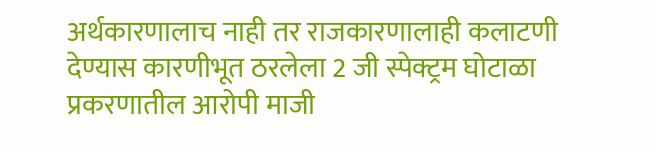अर्थकारणालाच नाही तर राजकारणालाही कलाटणी देण्यास कारणीभूत ठरलेला 2 जी स्पेक्ट्रम घोटाळा प्रकरणातील आरोपी माजी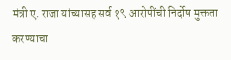मंत्री ए. राजा यांच्यासह सर्व १९ आरोपींची निर्दोष मुक्तता करण्याचा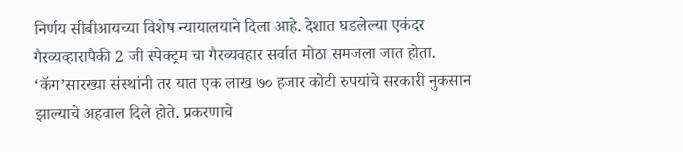निर्णय सीबीआयच्या विशेष न्यायालयाने दिला आहे. देशात घडलेल्या एकंदर गैरव्यव्हारापैकी 2 जी स्पेक्ट्रम चा गैरव्यवहार सर्वात मोठा समजला जात होता. ‘कॅग’सारख्या संस्थांनी तर यात एक लाख ७० हजार कोटी रुपयांचे सरकारी नुकसान झाल्याचे अहवाल दिले होते. प्रकरणाचे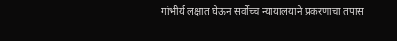गांभीर्य लक्षात घेऊन सर्वोच्च न्यायालयाने प्रकरणाचा तपास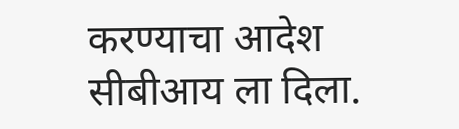करण्याचा आदेश सीबीआय ला दिला.